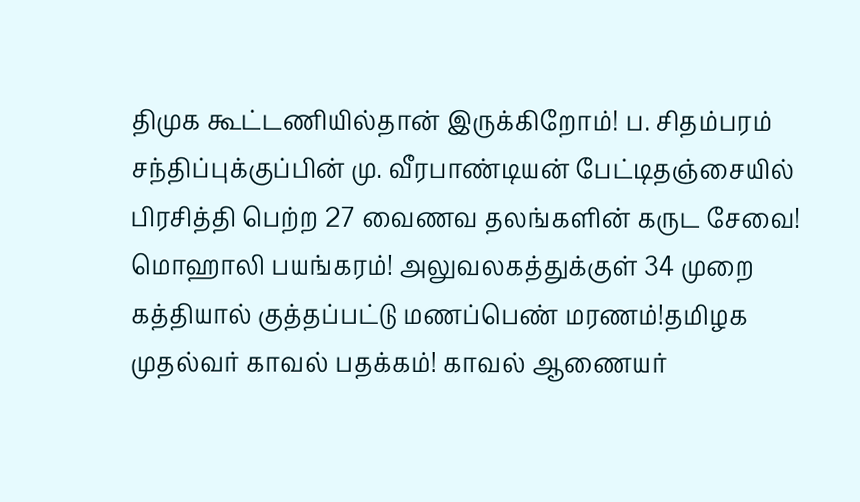திமுக கூட்டணியில்தான் இருக்கிறோம்! ப. சிதம்பரம் சந்திப்புக்குப்பின் மு. வீரபாண்டியன் பேட்டிதஞ்சையில் பிரசித்தி பெற்ற 27 வைணவ தலங்களின் கருட சேவை! மொஹாலி பயங்கரம்! அலுவலகத்துக்குள் 34 முறை கத்தியால் குத்தப்பட்டு மணப்பெண் மரணம்!தமிழக முதல்வர் காவல் பதக்கம்! காவல் ஆணையர்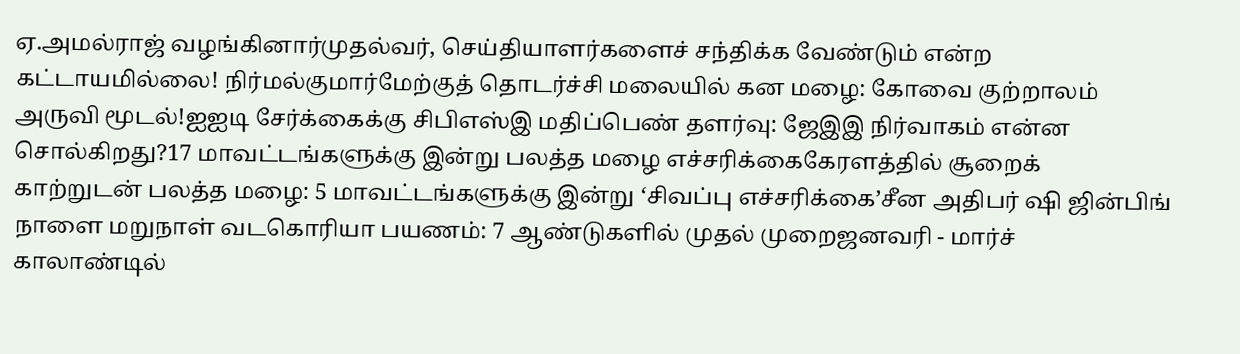ஏ.அமல்ராஜ் வழங்கினார்முதல்வர், செய்தியாளர்களைச் சந்திக்க வேண்டும் என்ற கட்டாயமில்லை! நிர்மல்குமார்மேற்குத் தொடர்ச்சி மலையில் கன மழை: கோவை குற்றாலம் அருவி மூடல்!ஐஐடி சேர்க்கைக்கு சிபிஎஸ்இ மதிப்பெண் தளர்வு: ஜேஇஇ நிர்வாகம் என்ன சொல்கிறது?17 மாவட்டங்களுக்கு இன்று பலத்த மழை எச்சரிக்கைகேரளத்தில் சூறைக் காற்றுடன் பலத்த மழை: 5 மாவட்டங்களுக்கு இன்று ‘சிவப்பு எச்சரிக்கை’சீன அதிபர் ஷி ஜின்பிங் நாளை மறுநாள் வடகொரியா பயணம்: 7 ஆண்டுகளில் முதல் முறைஜனவரி - மார்ச் காலாண்டில்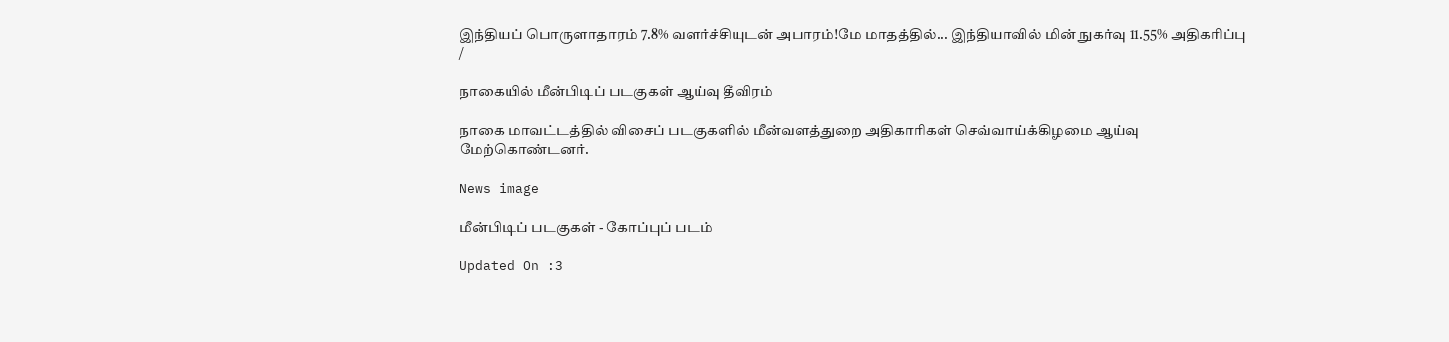இந்தியப் பொருளாதாரம் 7.8% வளர்ச்சியுடன் அபாரம்!மே மாதத்தில்... இந்தியாவில் மின் நுகர்வு 11.55% அதிகரிப்பு
/

நாகையில் மீன்பிடிப் படகுகள் ஆய்வு தீவிரம்

நாகை மாவட்டத்தில் விசைப் படகுகளில் மீன்வளத்துறை அதிகாரிகள் செவ்வாய்க்கிழமை ஆய்வு மேற்கொண்டனர்.

News image

மீன்பிடிப் படகுகள் - கோப்புப் படம்

Updated On :3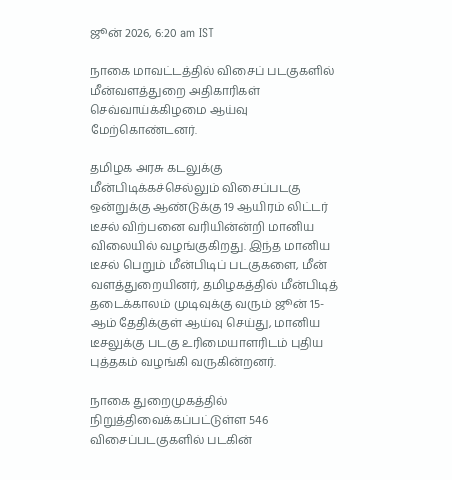ஜூன் 2026, 6:20 am IST

நாகை மாவட்டத்தில் விசைப் படகுகளில் மீன்வளத்துறை அதிகாரிகள் செவ்வாய்க்கிழமை ஆய்வு மேற்கொண்டனர்.

தமிழக அரசு கடலுக்கு மீன்பிடிக்கச்செல்லும் விசைப்படகு ஒன்றுக்கு ஆண்டுக்கு 19 ஆயிரம் லிட்டர் டீசல் விற்பனை வரியின்ன்றி மானிய விலையில் வழங்குகிறது. இந்த மானிய டீசல் பெறும் மீன்பிடிப் படகுகளை, மீன் வளத்துறையினர், தமிழகத்தில் மீன்பிடித் தடைக்காலம் முடிவுக்கு வரும் ஜூன் 15-ஆம் தேதிக்குள் ஆய்வு செய்து, மானிய டீசலுக்கு படகு உரிமையாளரிடம் புதிய புத்தகம் வழங்கி வருகின்றனர்.

நாகை துறைமுகத்தில் நிறுத்திவைக்கப்பட்டுள்ள 546 விசைப்படகுகளில் படகின்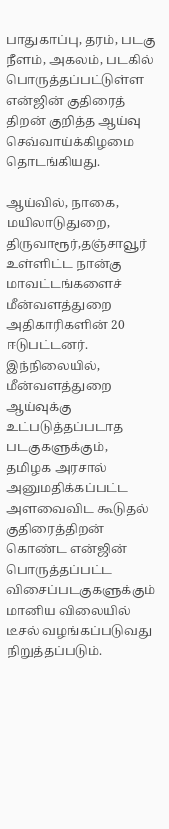பாதுகாப்பு, தரம், படகு நீளம், அகலம், படகில் பொருத்தப்பட்டுள்ள என்ஜின் குதிரைத் திறன் குறித்த ஆய்வு செவ்வாய்க்கிழமை தொடங்கியது.

ஆய்வில், நாகை, மயிலாடுதுறை, திருவாரூர்,தஞ்சாவூர் உள்ளிட்ட நான்கு மாவட்டங்களைச் மீன்வளத்துறை அதிகாரிகளின் 20 ஈடுபட்டனர். இந்நிலையில், மீன்வளத்துறை ஆய்வுக்கு உட்படுத்தப்படாத படகுகளுக்கும், தமிழக அரசால் அனுமதிக்கப்பட்ட அளவைவிட கூடுதல் குதிரைத்திறன் கொண்ட என்ஜின் பொருத்தப்பட்ட விசைப்படகுகளுக்கும் மானிய விலையில் டீசல் வழங்கப்படுவது நிறுத்தப்படும்.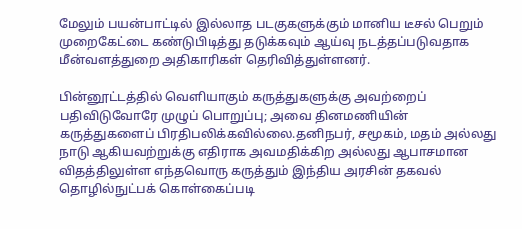மேலும் பயன்பாட்டில் இல்லாத படகுகளுக்கும் மானிய டீசல் பெறும் முறைகேட்டை கண்டுபிடித்து தடுக்கவும் ஆய்வு நடத்தப்படுவதாக மீன்வளத்துறை அதிகாரிகள் தெரிவித்துள்ளனர்.

பின்னூட்டத்தில் வெளியாகும் கருத்துகளுக்கு அவற்றைப் பதிவிடுவோரே முழுப் பொறுப்பு; அவை தினமணியின் கருத்துகளைப் பிரதிபலிக்கவில்லை.தனிநபர், சமூகம், மதம் அல்லது நாடு ஆகியவற்றுக்கு எதிராக அவமதிக்கிற அல்லது ஆபாசமான விதத்திலுள்ள எந்தவொரு கருத்தும் இந்திய அரசின் தகவல் தொழில்நுட்பக் கொள்கைப்படி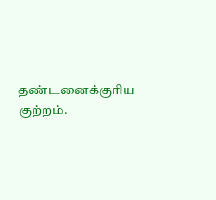தண்டனைக்குரிய குற்றம்.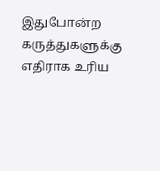இதுபோன்ற கருத்துகளுக்கு எதிராக உரிய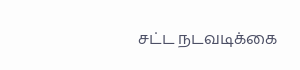சட்ட நடவடிக்கை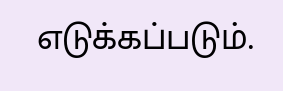எடுக்கப்படும்.